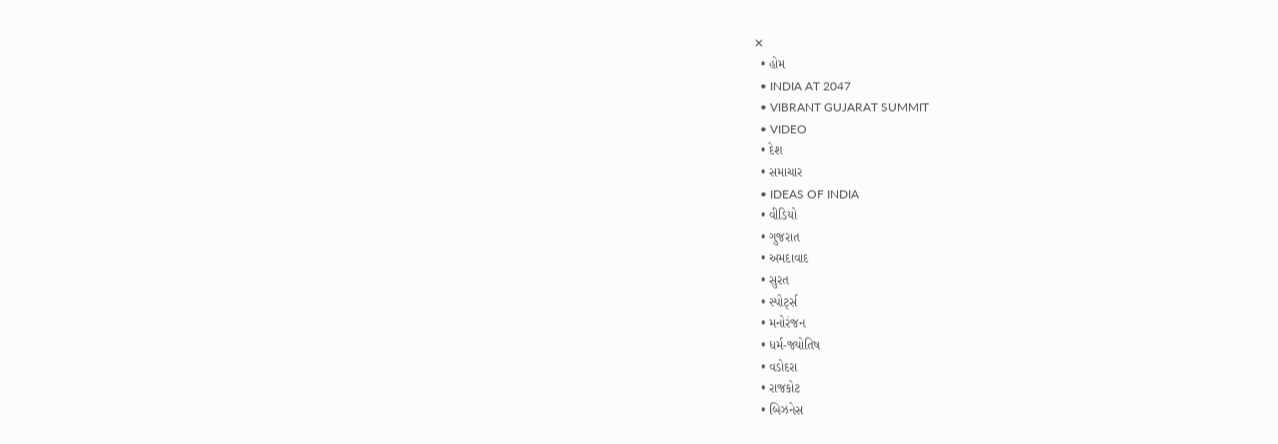✕
  • હોમ
  • INDIA AT 2047
  • VIBRANT GUJARAT SUMMIT
  • VIDEO
  • દેશ
  • સમાચાર
  • IDEAS OF INDIA
  • વીડિયો
  • ગુજરાત
  • અમદાવાદ
  • સુરત
  • સ્પોર્ટ્સ
  • મનોરંજન
  • ધર્મ-જ્યોતિષ
  • વડોદરા
  • રાજકોટ
  • બિઝનેસ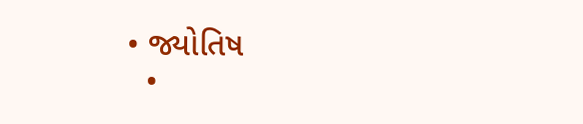• જ્યોતિષ
  •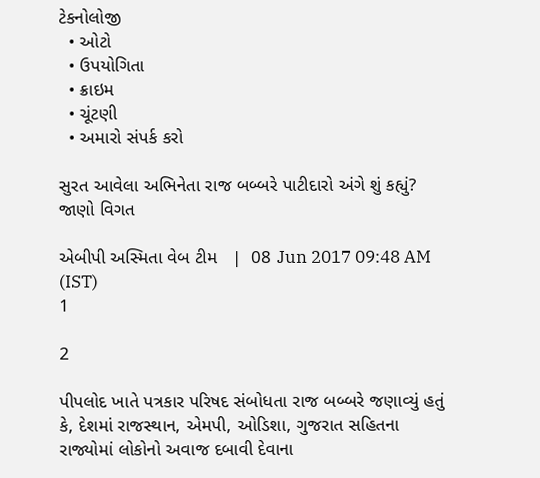ટેકનોલોજી
  • ઓટો
  • ઉપયોગિતા
  • ક્રાઇમ
  • ચૂંટણી
  • અમારો સંપર્ક કરો

સુરત આવેલા અભિનેતા રાજ બબ્બરે પાટીદારો અંગે શું કહ્યું? જાણો વિગત

એબીપી અસ્મિતા વેબ ટીમ   |  08 Jun 2017 09:48 AM (IST)
1

2

પીપલોદ ખાતે પત્રકાર પરિષદ સંબોધતા રાજ બબ્બરે જણાવ્યું હતું કે, દેશમાં રાજસ્થાન, એમપી, ઓડિશા, ગુજરાત સહિતના રાજ્યોમાં લોકોનો અવાજ દબાવી દેવાના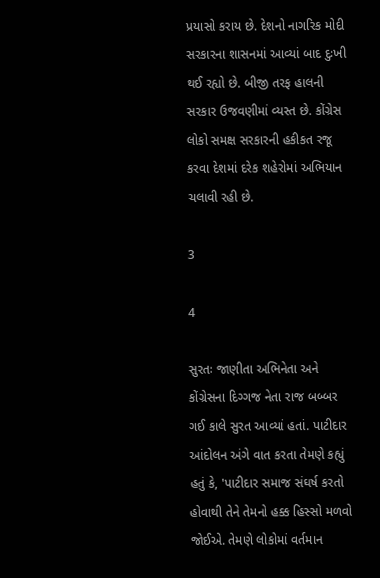પ્રયાસો કરાય છે. દેશનો નાગરિક મોદી સરકારના શાસનમાં આવ્યાં બાદ દુઃખી થઈ રહ્યો છે. બીજી તરફ હાલની સરકાર ઉજવણીમાં વ્યસ્ત છે. કોંગ્રેસ લોકો સમક્ષ સરકારની હકીકત રજૂ કરવા દેશમાં દરેક શહેરોમાં અભિયાન ચલાવી રહી છે.

3

4

સુરતઃ જાણીતા અભિનેતા અને કોંગ્રેસના દિગ્ગજ નેતા રાજ બબ્બર ગઈ કાલે સુરત આવ્યાં હતાં. પાટીદાર આંદોલન અંગે વાત કરતા તેમણે કહ્યું હતું કે, 'પાટીદાર સમાજ સંઘર્ષ કરતો હોવાથી તેને તેમનો હક્ક હિસ્સો મળવો જોઈએ. તેમણે લોકોમાં વર્તમાન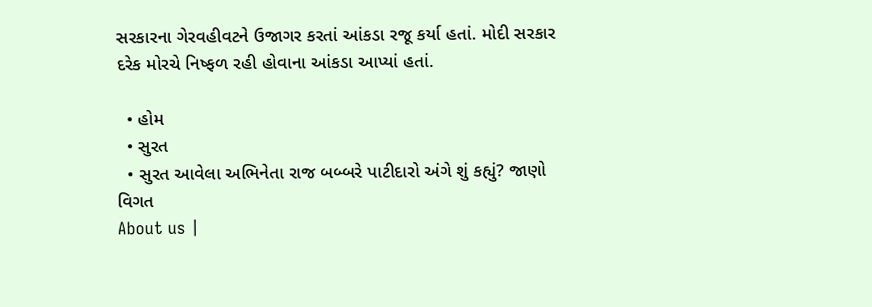સરકારના ગેરવહીવટને ઉજાગર કરતાં આંકડા રજૂ કર્યા હતાં. મોદી સરકાર દરેક મોરચે નિષ્ફળ રહી હોવાના આંકડા આપ્યાં હતાં.

  • હોમ
  • સુરત
  • સુરત આવેલા અભિનેતા રાજ બબ્બરે પાટીદારો અંગે શું કહ્યું? જાણો વિગત
About us |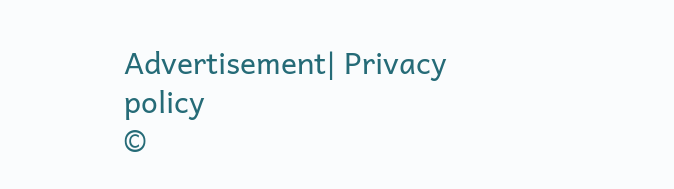Advertisement| Privacy policy
©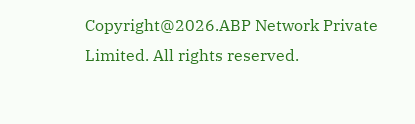Copyright@2026.ABP Network Private Limited. All rights reserved.